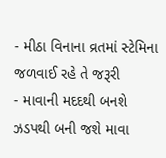- મીઠા વિનાના વ્રતમાં સ્ટેમિના જળવાઈ રહે તે જરૂરી
- માવાની મદદથી બનશે ઝડપથી બની જશે માવા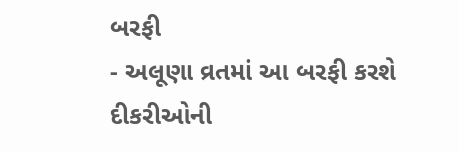બરફી
- અલૂણા વ્રતમાં આ બરફી કરશે દીકરીઓની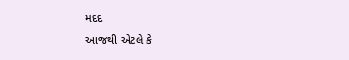મદદ
આજથી એટલે કે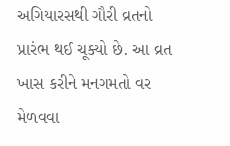અગિયારસથી ગૌરી વ્રતનો પ્રારંભ થઈ ચૂક્યો છે. આ વ્રત ખાસ કરીને મનગમતો વર મેળવવા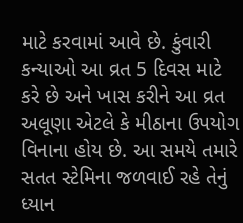માટે કરવામાં આવે છે. કુંવારી કન્યાઓ આ વ્રત 5 દિવસ માટે કરે છે અને ખાસ કરીને આ વ્રત અલૂણા એટલે કે મીઠાના ઉપયોગ વિનાના હોય છે. આ સમયે તમારે સતત સ્ટેમિના જળવાઈ રહે તેનું ધ્યાન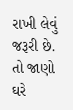રાખી લેવું જરૂરી છે. તો જાણો ઘરે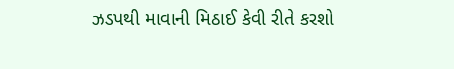ઝડપથી માવાની મિઠાઈ કેવી રીતે કરશો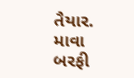તૈયાર.
માવા બરફી